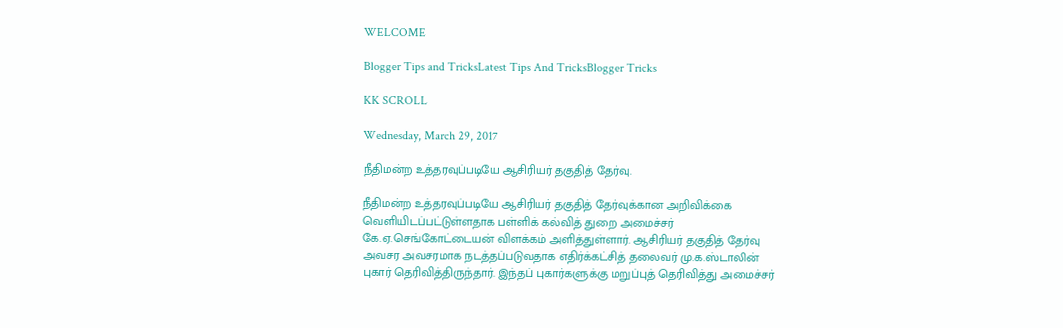WELCOME

Blogger Tips and TricksLatest Tips And TricksBlogger Tricks

KK SCROLL

Wednesday, March 29, 2017

நீதிமன்ற உத்தரவுப்படியே ஆசிரியர் தகுதித் தேர்வு.

நீதிமன்ற உத்தரவுப்படியே ஆசிரியர் தகுதித் தேர்வுக்கான அறிவிக்கை வெளியிடப்பட்டுள்ளதாக பள்ளிக் கல்வித் துறை அமைச்சர்
கே.ஏ.செங்கோட்டையன் விளக்கம் அளித்துள்ளார். ஆசிரியர் தகுதித் தேர்வு அவசர அவசரமாக நடத்தப்படுவதாக எதிர்க்கட்சித் தலைவர் மு.க.ஸ்டாலின் புகார் தெரிவித்திருந்தார். இந்தப் புகார்களுக்கு மறுப்புத் தெரிவித்து அமைச்சர்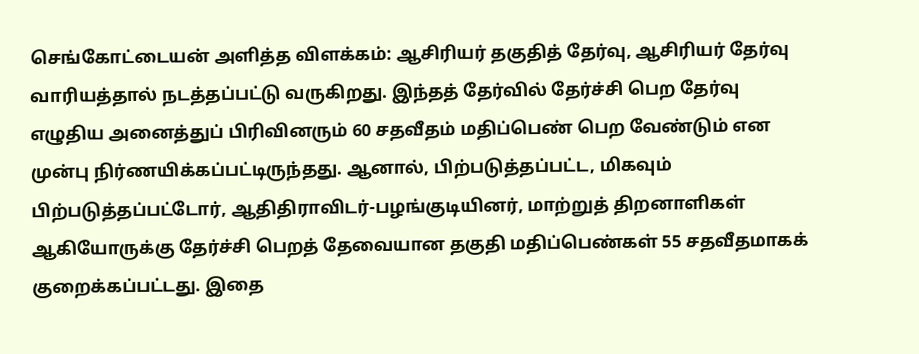செங்கோட்டையன் அளித்த விளக்கம்: ஆசிரியர் தகுதித் தேர்வு, ஆசிரியர் தேர்வு வாரியத்தால் நடத்தப்பட்டு வருகிறது. இந்தத் தேர்வில் தேர்ச்சி பெற தேர்வு எழுதிய அனைத்துப் பிரிவினரும் 60 சதவீதம் மதிப்பெண் பெற வேண்டும் என முன்பு நிர்ணயிக்கப்பட்டிருந்தது. ஆனால், பிற்படுத்தப்பட்ட, மிகவும் பிற்படுத்தப்பட்டோர், ஆதிதிராவிடர்-பழங்குடியினர், மாற்றுத் திறனாளிகள் ஆகியோருக்கு தேர்ச்சி பெறத் தேவையான தகுதி மதிப்பெண்கள் 55 சதவீதமாகக் குறைக்கப்பட்டது. இதை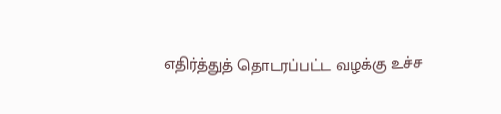எதிர்த்துத் தொடரப்பட்ட வழக்கு உச்ச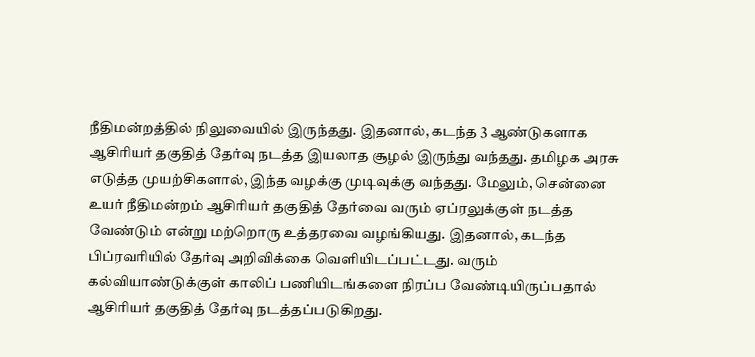நீதிமன்றத்தில் நிலுவையில் இருந்தது. இதனால், கடந்த 3 ஆண்டுகளாக ஆசிரியர் தகுதித் தேர்வு நடத்த இயலாத சூழல் இருந்து வந்தது. தமிழக அரசு எடுத்த முயற்சிகளால், இந்த வழக்கு முடிவுக்கு வந்தது. மேலும், சென்னை உயர் நீதிமன்றம் ஆசிரியர் தகுதித் தேர்வை வரும் ஏப்ரலுக்குள் நடத்த வேண்டும் என்று மற்றொரு உத்தரவை வழங்கியது. இதனால், கடந்த பிப்ரவரியில் தேர்வு அறிவிக்கை வெளியிடப்பட்டது. வரும் கல்வியாண்டுக்குள் காலிப் பணியிடங்களை நிரப்ப வேண்டியிருப்பதால் ஆசிரியர் தகுதித் தேர்வு நடத்தப்படுகிறது.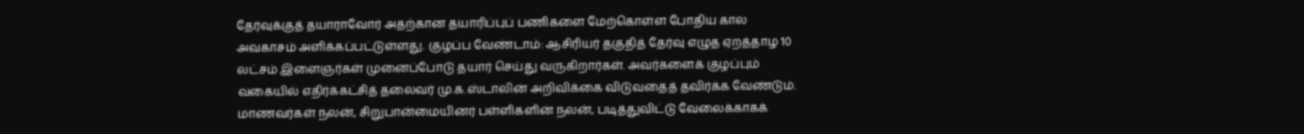தேர்வுக்குத் தயாராவோர் அதற்கான தயாரிப்புப் பணிகளை மேற்கொள்ள போதிய கால அவகாசம் அளிக்கப்பட்டுள்ளது. குழப்ப வேண்டாம்: ஆசிரியர் தகுதித் தேர்வு எழுத ஏறத்தாழ 10 லட்சம் இளைஞர்கள் முனைப்போடு தயார் செய்து வருகிறார்கள். அவர்களைக் குழப்பும் வகையில் எதிர்க்கட்சித் தலைவர் மு.க.ஸ்டாலின் அறிவிக்கை விடுவதைத் தவிர்க்க வேண்டும். மாணவர்கள் நலன், சிறுபான்மையினர் பள்ளிகளின் நலன், படித்துவிட்டு வேலைக்காகக்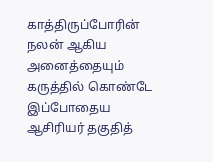காத்திருப்போரின் நலன் ஆகிய அனைத்தையும் கருத்தில் கொண்டே இப்போதைய ஆசிரியர் தகுதித்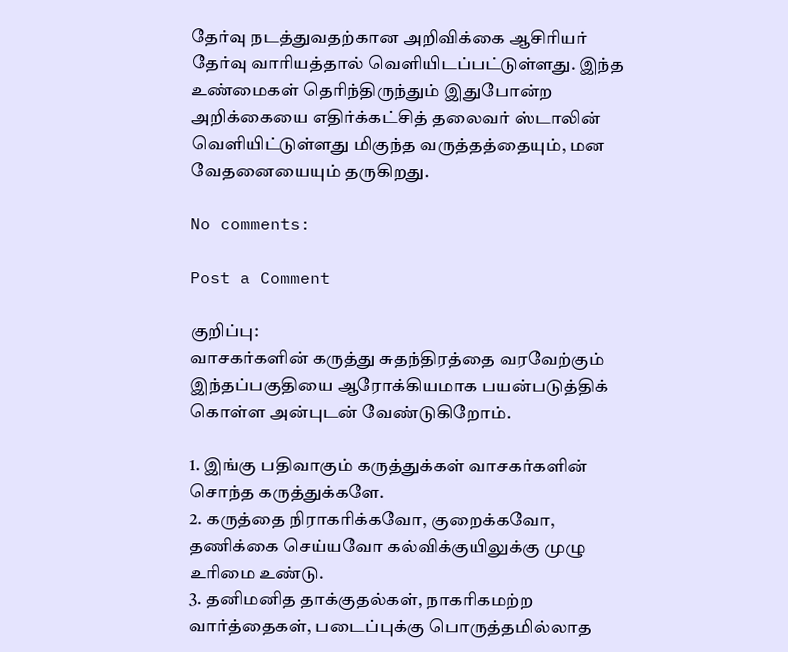தேர்வு நடத்துவதற்கான அறிவிக்கை ஆசிரியர் தேர்வு வாரியத்தால் வெளியிடப்பட்டுள்ளது. இந்த உண்மைகள் தெரிந்திருந்தும் இதுபோன்ற அறிக்கையை எதிர்க்கட்சித் தலைவர் ஸ்டாலின் வெளியிட்டுள்ளது மிகுந்த வருத்தத்தையும், மன வேதனையையும் தருகிறது.

No comments:

Post a Comment

குறிப்பு:
வாசகர்களின் கருத்து சுதந்திரத்தை வரவேற்கும் இந்தப்பகுதியை ஆரோக்கியமாக பயன்படுத்திக் கொள்ள அன்புடன் வேண்டுகிறோம்.

1. இங்கு பதிவாகும் கருத்துக்கள் வாசகர்களின் சொந்த கருத்துக்களே.
2. கருத்தை நிராகரிக்கவோ, குறைக்கவோ, தணிக்கை செய்யவோ கல்விக்குயிலுக்கு முழு உரிமை உண்டு.
3. தனிமனித தாக்குதல்கள், நாகரிகமற்ற வார்த்தைகள், படைப்புக்கு பொருத்தமில்லாத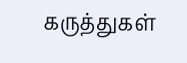கருத்துகள்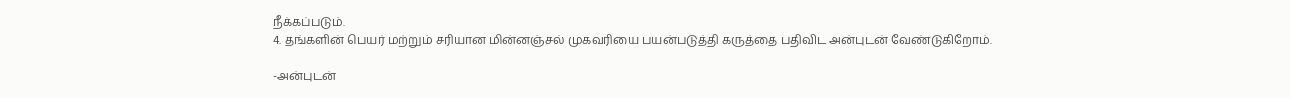நீக்கப்படும்.
4. தங்களின் பெயர் மற்றும் சரியான மின்னஞ்சல் முகவரியை பயன்படுத்தி கருத்தை பதிவிட அன்புடன் வேண்டுகிறோம்.

-அன்புடன்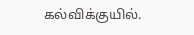கல்விக்குயில்.